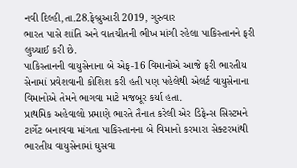નવી દિલ્હી,તા.28.ફેબ્રુઆરી 2019, ગુરુવાર
ભારત પાસે શાંતિ અને વાતચીતની ભીખ માંગી રહેલા પાકિસ્તાનને ફરી લુચ્ચાઈ કરી છે.
પાકિસ્તાનની વાયુસેનાના બે એફ-16 વિમાનોએ આજે ફરી ભારતીય સેનામાં પ્રવેશવાની કોશિશ કરી હતી પણ પહેલેથી એલર્ટ વાયુસેનાના વિમાનોએ તેમને ભાગવા માટે મજબૂર કર્યા હતા.
પ્રાથમિક અહેવાલો પ્રમાણે ભારતે તૈનાત કરેલી એર ડિફેન્સ સિસ્ટમને ટાર્ગેટ બનાવવા માંગતા પાકિસ્તાનના બે વિમાનો કરમારા સેક્ટરમાંથી ભારતીય વાયુસેનામાં ઘુસવા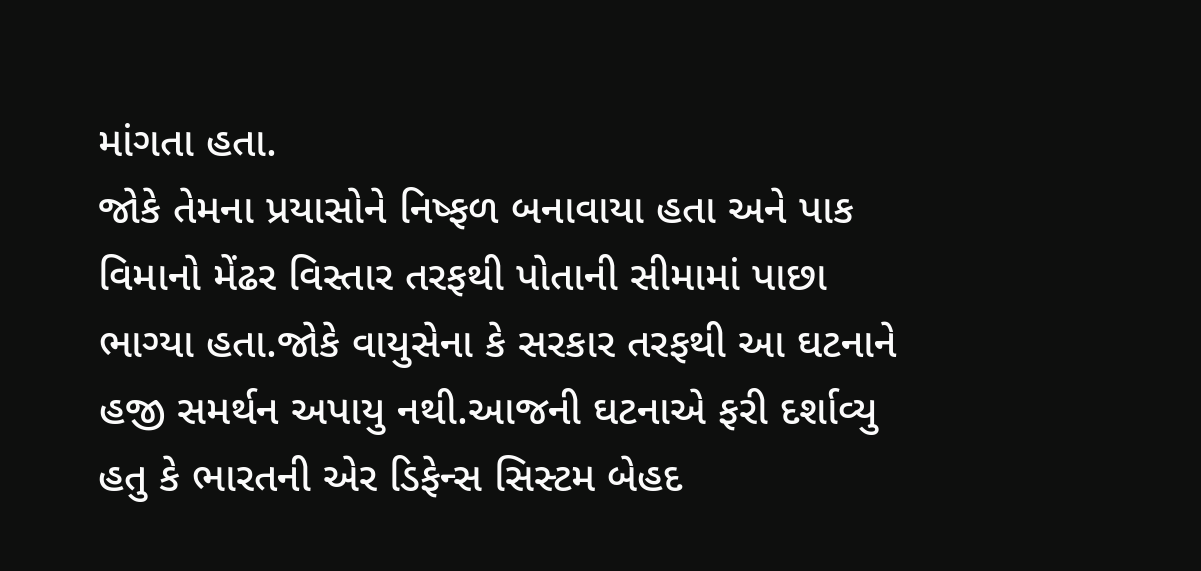માંગતા હતા.
જોકે તેમના પ્રયાસોને નિષ્ફળ બનાવાયા હતા અને પાક વિમાનો મેંઢર વિસ્તાર તરફથી પોતાની સીમામાં પાછા ભાગ્યા હતા.જોકે વાયુસેના કે સરકાર તરફથી આ ઘટનાને હજી સમર્થન અપાયુ નથી.આજની ઘટનાએ ફરી દર્શાવ્યુ હતુ કે ભારતની એર ડિફેન્સ સિસ્ટમ બેહદ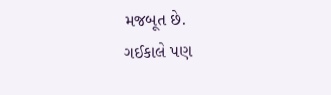મજબૂત છે.
ગઈકાલે પણ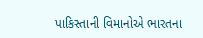પાકિસ્તાની વિમાનોએ ભારતના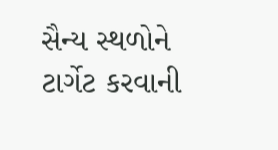સૈન્ય સ્થળોને ટાર્ગેટ કરવાની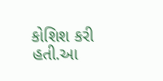કોશિશ કરી હતી.આ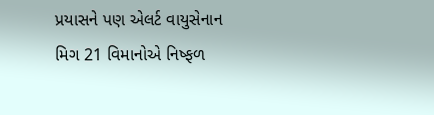પ્રયાસને પણ એલર્ટ વાયુસેનાન મિગ 21 વિમાનોએ નિષ્ફળ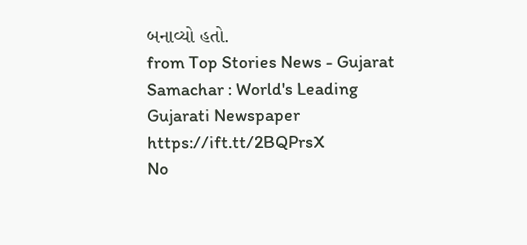બનાવ્યો હતો.
from Top Stories News - Gujarat Samachar : World's Leading Gujarati Newspaper https://ift.tt/2BQPrsX
No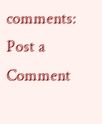comments:
Post a Comment